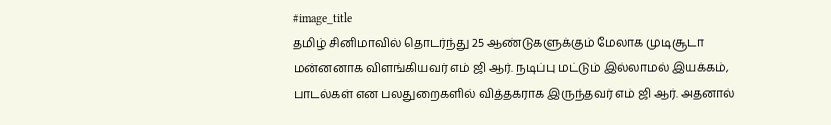#image_title
தமிழ் சினிமாவில் தொடர்ந்து 25 ஆண்டுகளுக்கும் மேலாக முடிசூடா மன்னனாக விளங்கியவர் எம் ஜி ஆர். நடிப்பு மட்டும் இல்லாமல் இயக்கம், பாடல்கள் என பலதுறைகளில் வித்தகராக இருந்தவர் எம் ஜி ஆர். அதனால்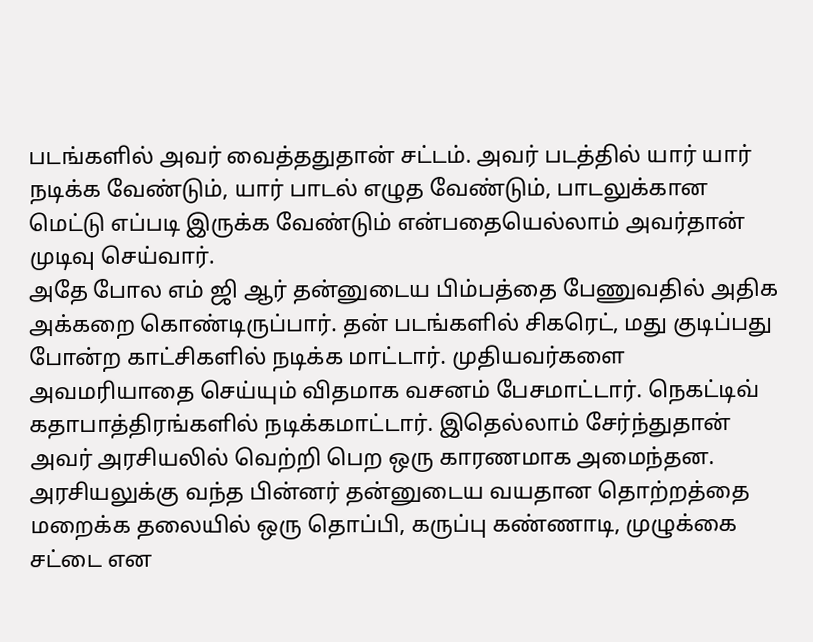படங்களில் அவர் வைத்ததுதான் சட்டம். அவர் படத்தில் யார் யார் நடிக்க வேண்டும், யார் பாடல் எழுத வேண்டும், பாடலுக்கான மெட்டு எப்படி இருக்க வேண்டும் என்பதையெல்லாம் அவர்தான் முடிவு செய்வார்.
அதே போல எம் ஜி ஆர் தன்னுடைய பிம்பத்தை பேணுவதில் அதிக அக்கறை கொண்டிருப்பார். தன் படங்களில் சிகரெட், மது குடிப்பது போன்ற காட்சிகளில் நடிக்க மாட்டார். முதியவர்களை அவமரியாதை செய்யும் விதமாக வசனம் பேசமாட்டார். நெகட்டிவ் கதாபாத்திரங்களில் நடிக்கமாட்டார். இதெல்லாம் சேர்ந்துதான் அவர் அரசியலில் வெற்றி பெற ஒரு காரணமாக அமைந்தன.
அரசியலுக்கு வந்த பின்னர் தன்னுடைய வயதான தொற்றத்தை மறைக்க தலையில் ஒரு தொப்பி, கருப்பு கண்ணாடி, முழுக்கை சட்டை என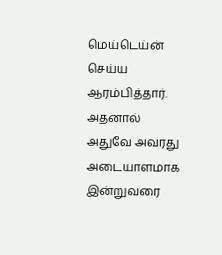மெய்டெய்ன் செய்ய ஆரம்பித்தார். அதனால் அதுவே அவரது அடையாளமாக இன்றுவரை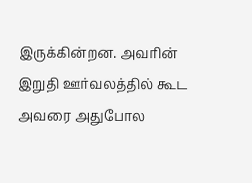இருக்கின்றன. அவரின் இறுதி ஊர்வலத்தில் கூட அவரை அதுபோல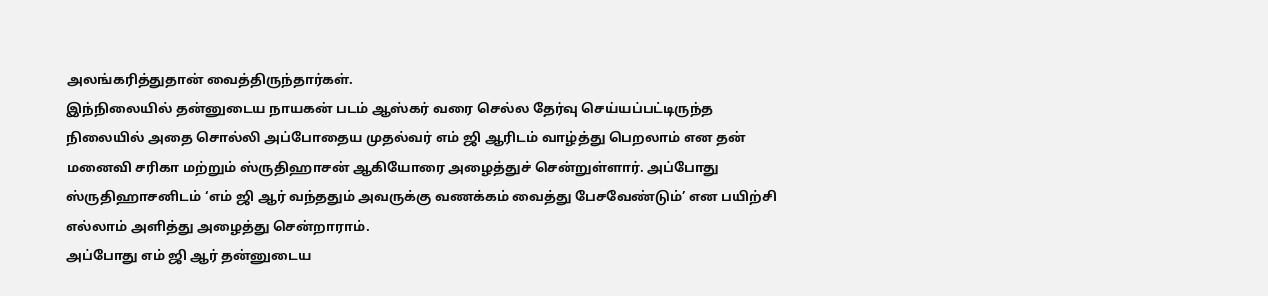அலங்கரித்துதான் வைத்திருந்தார்கள்.
இந்நிலையில் தன்னுடைய நாயகன் படம் ஆஸ்கர் வரை செல்ல தேர்வு செய்யப்பட்டிருந்த நிலையில் அதை சொல்லி அப்போதைய முதல்வர் எம் ஜி ஆரிடம் வாழ்த்து பெறலாம் என தன் மனைவி சரிகா மற்றும் ஸ்ருதிஹாசன் ஆகியோரை அழைத்துச் சென்றுள்ளார். அப்போது ஸ்ருதிஹாசனிடம் ‘எம் ஜி ஆர் வந்ததும் அவருக்கு வணக்கம் வைத்து பேசவேண்டும்’ என பயிற்சி எல்லாம் அளித்து அழைத்து சென்றாராம்.
அப்போது எம் ஜி ஆர் தன்னுடைய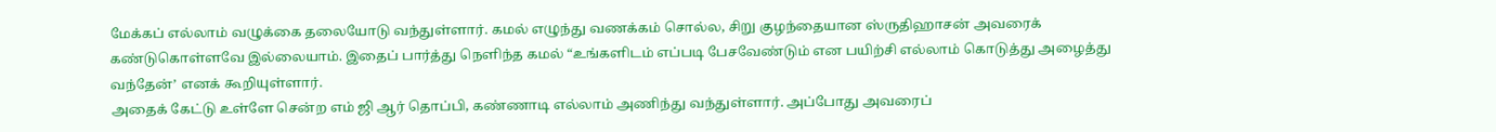மேக்கப் எல்லாம் வழுக்கை தலையோடு வந்துள்ளார். கமல் எழுந்து வணக்கம் சொல்ல, சிறு குழந்தையான ஸ்ருதிஹாசன் அவரைக் கண்டுகொள்ளவே இல்லையாம். இதைப் பார்த்து நெளிந்த கமல் “உங்களிடம் எப்படி பேசவேண்டும் என பயிற்சி எல்லாம் கொடுத்து அழைத்து வந்தேன்’ எனக் கூறியுள்ளார்.
அதைக் கேட்டு உள்ளே சென்ற எம் ஜி ஆர் தொப்பி, கண்ணாடி எல்லாம் அணிந்து வந்துள்ளார். அப்போது அவரைப்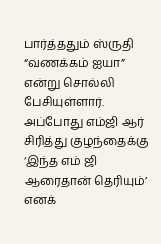பார்த்ததும் ஸ்ருதி “வணக்கம் ஐயா” என்று சொல்லி பேசியுள்ளார். அப்போது எம்ஜி ஆர் சிரித்து குழந்தைக்கு ‘இந்த எம் ஜி ஆரைதான் தெரியும்’ எனக்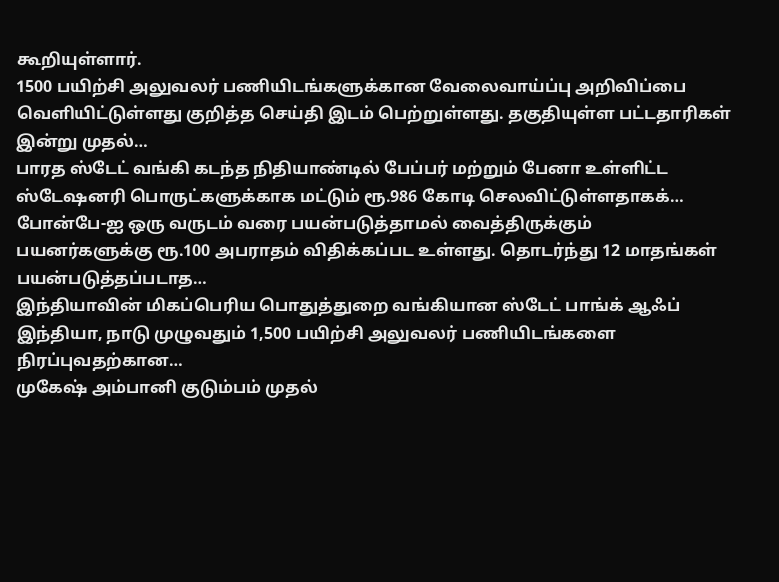கூறியுள்ளார்.
1500 பயிற்சி அலுவலர் பணியிடங்களுக்கான வேலைவாய்ப்பு அறிவிப்பை வெளியிட்டுள்ளது குறித்த செய்தி இடம் பெற்றுள்ளது. தகுதியுள்ள பட்டதாரிகள் இன்று முதல்…
பாரத ஸ்டேட் வங்கி கடந்த நிதியாண்டில் பேப்பர் மற்றும் பேனா உள்ளிட்ட ஸ்டேஷனரி பொருட்களுக்காக மட்டும் ரூ.986 கோடி செலவிட்டுள்ளதாகக்…
போன்பே-ஐ ஒரு வருடம் வரை பயன்படுத்தாமல் வைத்திருக்கும் பயனர்களுக்கு ரூ.100 அபராதம் விதிக்கப்பட உள்ளது. தொடர்ந்து 12 மாதங்கள் பயன்படுத்தப்படாத…
இந்தியாவின் மிகப்பெரிய பொதுத்துறை வங்கியான ஸ்டேட் பாங்க் ஆஃப் இந்தியா, நாடு முழுவதும் 1,500 பயிற்சி அலுவலர் பணியிடங்களை நிரப்புவதற்கான…
முகேஷ் அம்பானி குடும்பம் முதல்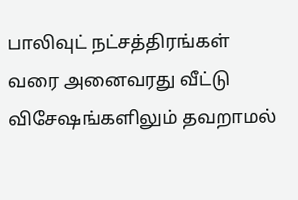பாலிவுட் நட்சத்திரங்கள் வரை அனைவரது வீட்டு விசேஷங்களிலும் தவறாமல்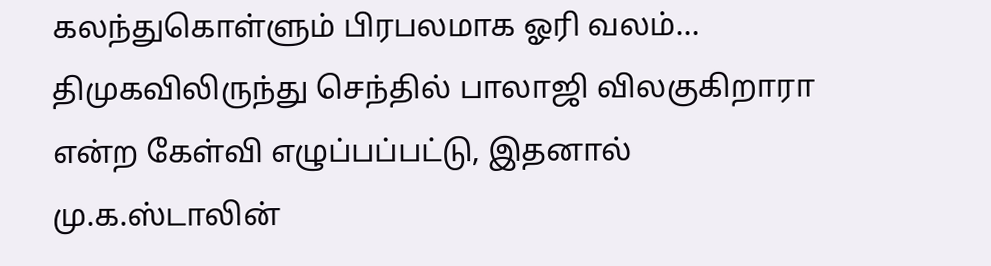கலந்துகொள்ளும் பிரபலமாக ஓரி வலம்…
திமுகவிலிருந்து செந்தில் பாலாஜி விலகுகிறாரா என்ற கேள்வி எழுப்பப்பட்டு, இதனால் மு.க.ஸ்டாலின்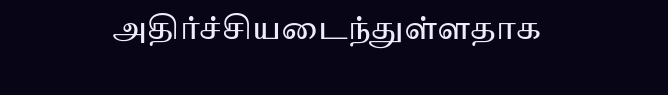அதிர்ச்சியடைந்துள்ளதாக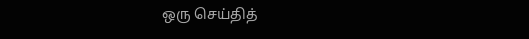ஒரு செய்தித்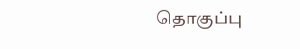தொகுப்பு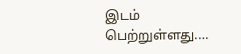இடம் பெற்றுள்ளது.…